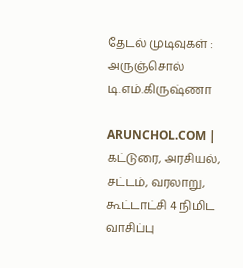தேடல் முடிவுகள் : அருஞ்சொல் டி.எம்.கிருஷ்ணா

ARUNCHOL.COM | கட்டுரை, அரசியல், சட்டம், வரலாறு, கூட்டாட்சி 4 நிமிட வாசிப்பு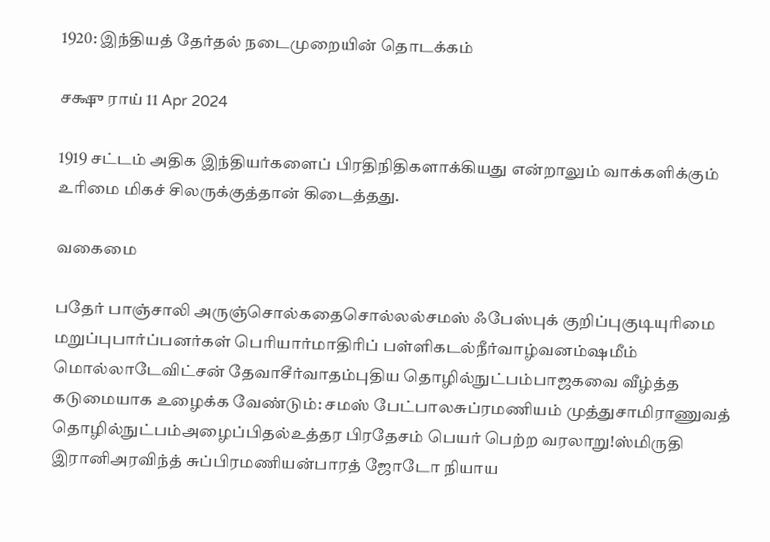1920: இந்தியத் தேர்தல் நடைமுறையின் தொடக்கம்

சக்ஷு ராய் 11 Apr 2024

1919 சட்டம் அதிக இந்தியர்களைப் பிரதிநிதிகளாக்கியது என்றாலும் வாக்களிக்கும் உரிமை மிகச் சிலருக்குத்தான் கிடைத்தது.

வகைமை

பதேர் பாஞ்சாலி அருஞ்சொல்கதைசொல்லல்சமஸ் ஃபேஸ்புக் குறிப்புகுடியுரிமை மறுப்புபார்ப்பனர்கள் பெரியார்மாதிரிப் பள்ளிகடல்நீர்வாழ்வனம்ஷமீம் மொல்லாடேவிட்சன் தேவாசீர்வாதம்புதிய தொழில்நுட்பம்பாஜகவை வீழ்த்த கடுமையாக உழைக்க வேண்டும்: சமஸ் பேட்பாலசுப்ரமணியம் முத்துசாமிராணுவத் தொழில்நுட்பம்அழைப்பிதல்உத்தர பிரதேசம் பெயர் பெற்ற வரலாறு!ஸ்மிருதி இரானிஅரவிந்த் சுப்பிரமணியன்பாரத் ஜோடோ நியாய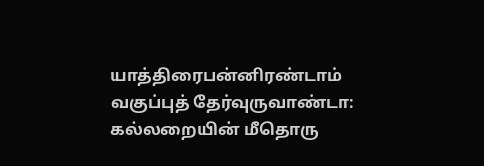யாத்திரைபன்னிரண்டாம் வகுப்புத் தேர்வுருவாண்டா: கல்லறையின் மீதொரு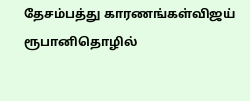தேசம்பத்து காரணங்கள்விஜய் ரூபானிதொழில்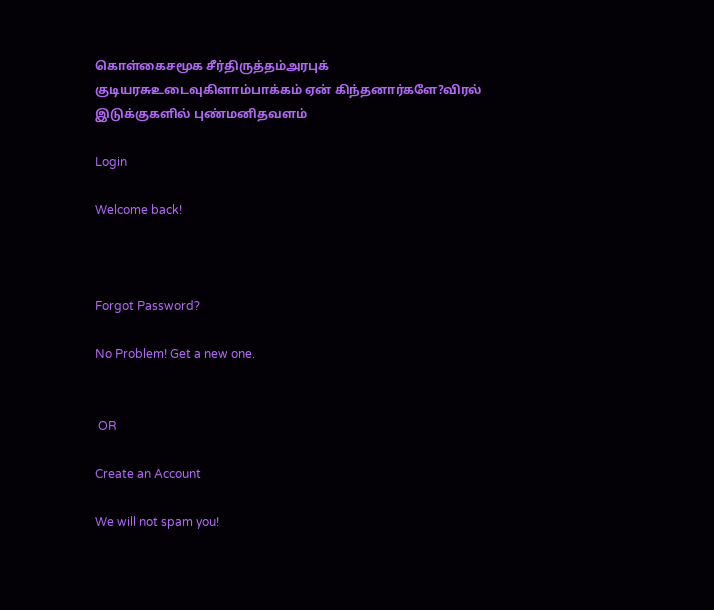கொள்கைசமூக சீர்திருத்தம்அரபுக் குடியரசுஉடைவுகிளாம்பாக்கம் ஏன் கிந்தனார்களே?விரல் இடுக்குகளில் புண்மனிதவளம்

Login

Welcome back!



Forgot Password?

No Problem! Get a new one.


 OR

Create an Account

We will not spam you!